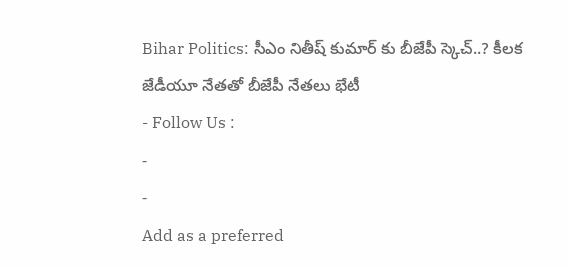Bihar Politics: సీఎం నితీష్ కుమార్ కు బీజేపీ స్కెచ్..? కీలక జేడీయూ నేతతో బీజేపీ నేతలు భేటీ
- Follow Us :
-
-
Add as a preferred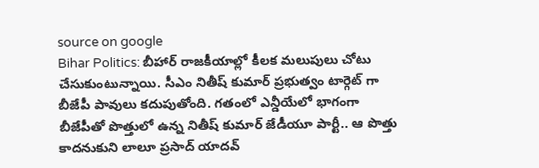source on google
Bihar Politics: బీహార్ రాజకీయాల్లో కీలక మలుపులు చోటు చేసుకుంటున్నాయి. సీఎం నితీష్ కుమార్ ప్రభుత్వం టార్గెట్ గా బీజేపీ పావులు కదుపుతోంది. గతంలో ఎన్డీయేలో భాగంగా బీజేపీతో పొత్తులో ఉన్న నితీష్ కుమార్ జేడీయూ పార్టీ.. ఆ పొత్తు కాదనుకుని లాలూ ప్రసాద్ యాదవ్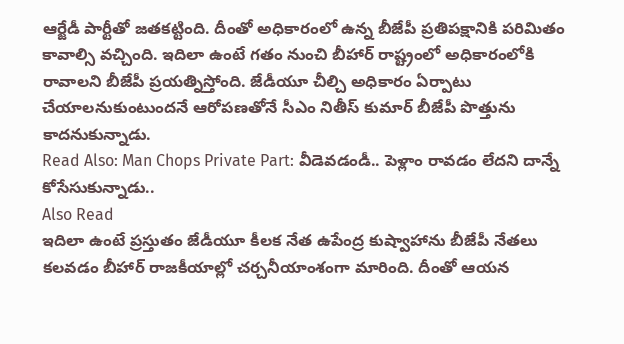ఆర్జేడీ పార్టీతో జతకట్టింది. దీంతో అధికారంలో ఉన్న బీజేపీ ప్రతిపక్షానికి పరిమితం కావాల్సి వచ్చింది. ఇదిలా ఉంటే గతం నుంచి బీహార్ రాష్ట్రంలో అధికారంలోకి రావాలని బీజేపీ ప్రయత్నిస్తోంది. జేడీయూ చీల్చి అధికారం ఏర్పాటు చేయాలనుకుంటుందనే ఆరోపణతోనే సీఎం నితీస్ కుమార్ బీజేపీ పొత్తును కాదనుకున్నాడు.
Read Also: Man Chops Private Part: వీడెవడండీ.. పెళ్లాం రావడం లేదని దాన్నే కోసేసుకున్నాడు..
Also Read
ఇదిలా ఉంటే ప్రస్తుతం జేడీయూ కీలక నేత ఉపేంద్ర కుష్వాహాను బీజేపీ నేతలు కలవడం బీహార్ రాజకీయాల్లో చర్చనీయాంశంగా మారింది. దీంతో ఆయన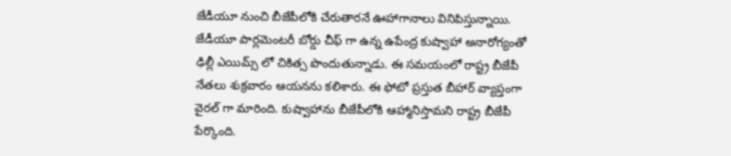జేడీయూ నుంచి బీజేపీలోకి చేరుతారనే ఊహాగానాలు వినిపిస్తున్నాయి. జేడీయూ పార్లమెంటరీ బోర్డు చీఫ్ గా ఉన్న ఉపేంద్ర కుష్వాహా అనారోగ్యంతో ఢిల్లీ ఎయిమ్స్ లో చికిత్స పొందుతున్నాడు. ఈ సమయంలో రాష్ట్ర బీజేపీ నేతలు శుక్రవారం ఆయనను కలిశారు. ఈ ఫోటో ప్రస్తుత బీహార్ వ్యాప్తంగా వైరల్ గా మారింది. కుష్వాహాను బీజేపీలోకి ఆహ్మానిస్తామని రాష్ట్ర బీజేపీ పేర్కొంది.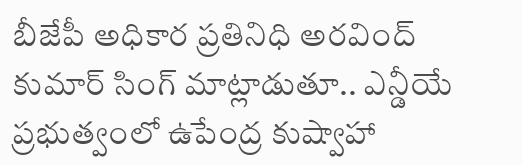బీజేపీ అధికార ప్రతినిధి అరవింద్ కుమార్ సింగ్ మాట్లాడుతూ.. ఎన్డీయే ప్రభుత్వంలో ఉపేంద్ర కుష్వాహా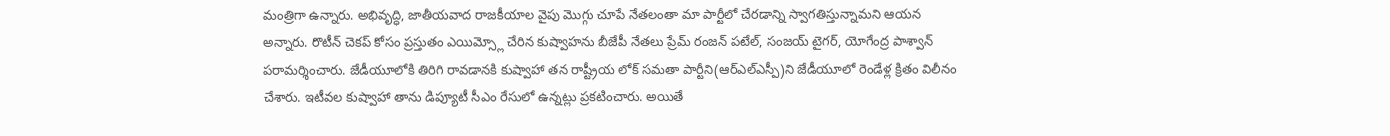మంత్రిగా ఉన్నారు. అభివృద్ధి, జాతీయవాద రాజకీయాల వైపు మొగ్గు చూపే నేతలంతా మా పార్టీలో చేరడాన్ని స్వాగతిస్తున్నామని ఆయన అన్నారు. రొటీన్ చెకప్ కోసం ప్రస్తుతం ఎయిమ్స్లో చేరిన కుష్వాహను బీజేపీ నేతలు ప్రేమ్ రంజన్ పటేల్, సంజయ్ టైగర్, యోగేంద్ర పాశ్వాన్ పరామర్శించారు. జేడీయూలోకి తిరిగి రావడానకి కుష్వాహా తన రాష్ట్రీయ లోక్ సమతా పార్టీని(ఆర్ఎల్ఎస్పీ)ని జేడీయూలో రెండేళ్ల క్రితం విలీనం చేశారు. ఇటీవల కుష్వాహా తాను డిప్యూటీ సీఎం రేసులో ఉన్నట్లు ప్రకటించారు. అయితే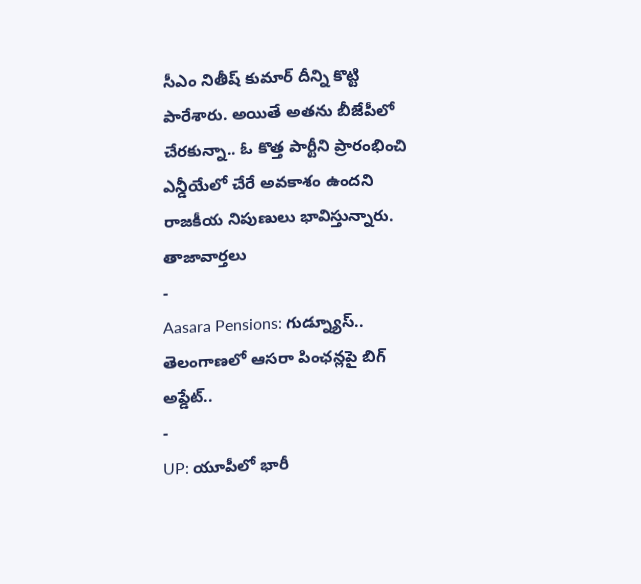సీఎం నితీష్ కుమార్ దీన్ని కొట్టి పారేశారు. అయితే అతను బీజేపీలో చేరకున్నా.. ఓ కొత్త పార్టీని ప్రారంభించి ఎన్డీయేలో చేరే అవకాశం ఉందని రాజకీయ నిపుణులు భావిస్తున్నారు.
తాజావార్తలు
-
Aasara Pensions: గుడ్న్యూస్.. తెలంగాణలో ఆసరా పింఛన్లపై బిగ్ అప్డేట్..
-
UP: యూపీలో భారీ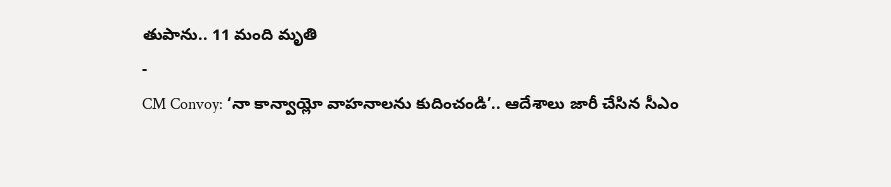తుపాను.. 11 మంది మృతి
-
CM Convoy: ‘నా కాన్వాయ్లో వాహనాలను కుదించండి’.. ఆదేశాలు జారీ చేసిన సీఎం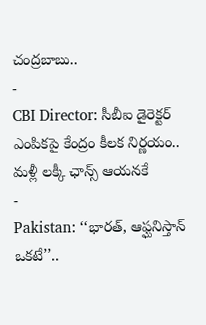చంద్రబాబు..
-
CBI Director: సీబీఐ డైరెక్టర్ ఎంపికపై కేంద్రం కీలక నిర్ణయం.. మళ్లీ లక్కీ ఛాన్స్ ఆయనకే
-
Pakistan: ‘‘భారత్, ఆఫ్ఘనిస్తాన్ ఒకటే’’..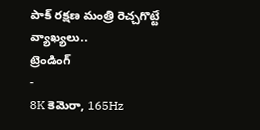పాక్ రక్షణ మంత్రి రెచ్చగొట్టే వ్యాఖ్యలు..
ట్రెండింగ్
-
8K కెమెరా, 165Hz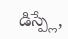డిస్ప్లే,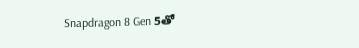Snapdragon 8 Gen 5తో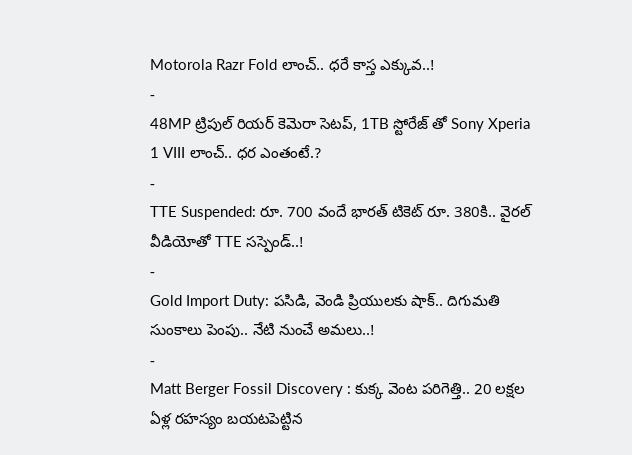Motorola Razr Fold లాంచ్.. ధరే కాస్త ఎక్కువ..!
-
48MP ట్రిపుల్ రియర్ కెమెరా సెటప్, 1TB స్టోరేజ్ తో Sony Xperia 1 VIII లాంచ్.. ధర ఎంతంటే.?
-
TTE Suspended: రూ. 700 వందే భారత్ టికెట్ రూ. 380కి.. వైరల్ వీడియోతో TTE సస్పెండ్..!
-
Gold Import Duty: పసిడి, వెండి ప్రియులకు షాక్.. దిగుమతి సుంకాలు పెంపు.. నేటి నుంచే అమలు..!
-
Matt Berger Fossil Discovery : కుక్క వెంట పరిగెత్తి.. 20 లక్షల ఏళ్ల రహస్యం బయటపెట్టిన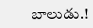బాలుడు.!